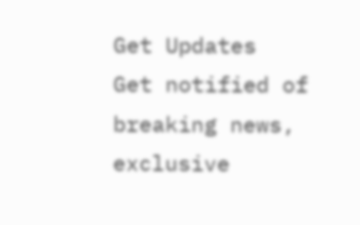Get Updates
Get notified of breaking news, exclusive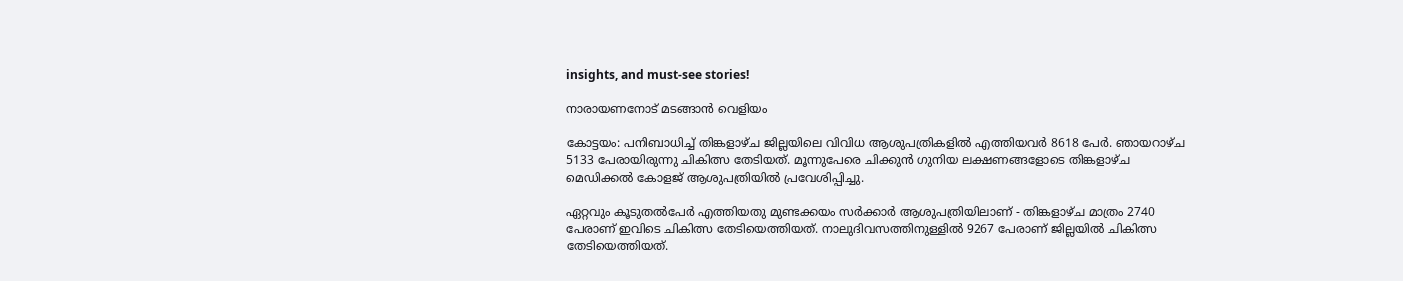insights, and must-see stories!

നാരായണനോട്‌ മടങ്ങാന്‍ വെളിയം

കോട്ടയം: പനിബാധിച്ച്‌ തിങ്കളാഴ്ച ജില്ലയിലെ വിവിധ ആശുപത്രികളില്‍ എത്തിയവര്‍ 8618 പേര്‍. ഞായറാഴ്ച 5133 പേരായിരുന്നു ചികിത്സ തേടിയത്‌. മൂന്നുപേരെ ചിക്കുന്‍ ഗുനിയ ലക്ഷണങ്ങളോടെ തിങ്കളാഴ്ച മെഡിക്കല്‍ കോളജ്‌ ആശുപത്രിയില്‍ പ്രവേശിപ്പിച്ചു.

ഏറ്റവും കൂടുതല്‍പേര്‍ എത്തിയതു മുണ്ടക്കയം സര്‍ക്കാര്‍ ആശുപത്രിയിലാണ്‌ - തിങ്കളാഴ്ച മാത്രം 2740 പേരാണ് ഇവിടെ ചികിത്സ തേടിയെത്തിയത്. നാലുദിവസത്തിനുള്ളില്‍ 9267 പേരാണ്‌ ജില്ലയില്‍ ചികിത്സ തേടിയെത്തിയത്‌.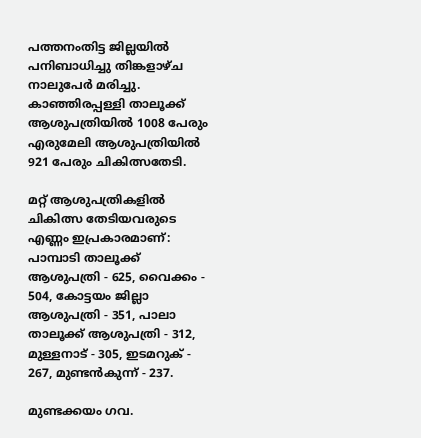പത്തനംതിട്ട ജില്ലയില്‍ പനിബാധിച്ചു തിങ്കളാഴ്ച നാലുപേര്‍ മരിച്ചു. കാഞ്ഞിരപ്പള്ളി താലൂക്ക്‌ ആശുപത്രിയില്‍ 1008 പേരും എരുമേലി ആശുപത്രിയില്‍ 921 പേരും ചികിത്സതേടി.

മറ്റ്‌ ആശുപത്രികളില്‍ ചികിത്സ തേടിയവരുടെ എണ്ണം ഇപ്രകാരമാണ്‌: പാമ്പാടി താലൂക്ക്‌ ആശുപത്രി - 625, വൈക്കം - 504, കോട്ടയം ജില്ലാ ആശുപത്രി - 351, പാലാ താലൂക്ക്‌ ആശുപത്രി - 312, മുള്ളനാട്‌ - 305, ഇടമറുക്‌ - 267, മുണ്ടന്‍കുന്ന്‌ - 237.

മുണ്ടക്കയം ഗവ.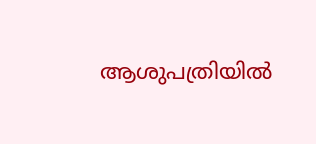ആശുപത്രിയില്‍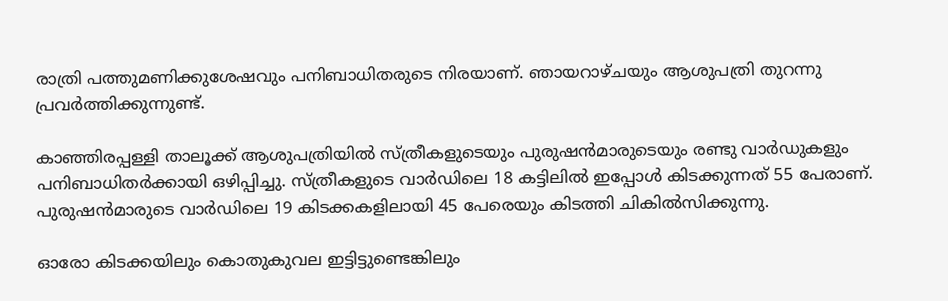രാത്രി പത്തുമണിക്കുശേഷവും പനിബാധിതരുടെ നിരയാണ്. ഞായറാഴ്ചയും ആശുപത്രി തുറന്നു പ്രവര്‍ത്തിക്കുന്നുണ്ട്‌.

കാഞ്ഞിരപ്പള്ളി താലൂക്ക്‌ ആശുപത്രിയില്‍ സ്‌ത്രീകളുടെയും പുരുഷന്‍മാരുടെയും രണ്ടു വാര്‍ഡുകളും പനിബാധിതര്‍ക്കായി ഒഴിപ്പിച്ചു. സ്‌ത്രീകളുടെ വാര്‍ഡിലെ 18 കട്ടിലില്‍ ഇപ്പോള്‍ കിടക്കുന്നത്‌ 55 പേരാണ്. പുരുഷന്‍മാരുടെ വാര്‍ഡിലെ 19 കിടക്കകളിലായി 45 പേരെയും കിടത്തി ചികില്‍സിക്കുന്നു.

ഓരോ കിടക്കയിലും കൊതുകുവല ഇട്ടിട്ടുണ്ടെങ്കിലും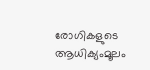രോഗികളുടെ ആധിക്യംമൂലം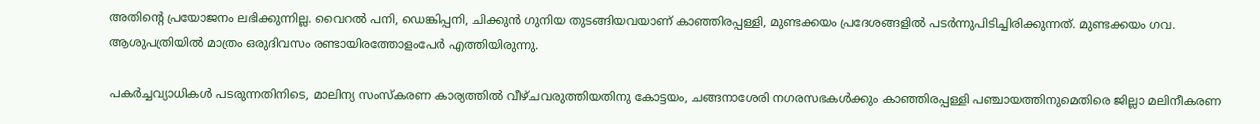അതിന്‍റെ പ്രയോജനം ലഭിക്കുന്നില്ല. വൈറല്‍ പനി, ഡെങ്കിപ്പനി, ചിക്കുന്‍ ഗുനിയ തുടങ്ങിയവയാണ്‌ കാഞ്ഞിരപ്പള്ളി, മുണ്ടക്കയം പ്രദേശങ്ങളില്‍ പടര്‍ന്നുപിടിച്ചിരിക്കുന്നത്‌. മുണ്ടക്കയം ഗവ. ആശുപത്രിയില്‍ മാത്രം ഒരുദിവസം രണ്ടായിരത്തോളംപേര്‍ എത്തിയിരുന്നു.

പകര്‍ച്ചവ്യാധികള്‍ പടരുന്നതിനിടെ, മാലിന്യ സംസ്കരണ കാര്യത്തില്‍ വീഴ്ചവരുത്തിയതിനു കോട്ടയം, ചങ്ങനാശേരി നഗരസഭകള്‍ക്കും കാഞ്ഞിരപ്പള്ളി പഞ്ചായത്തിനുമെതിരെ ജില്ലാ മലിനീകരണ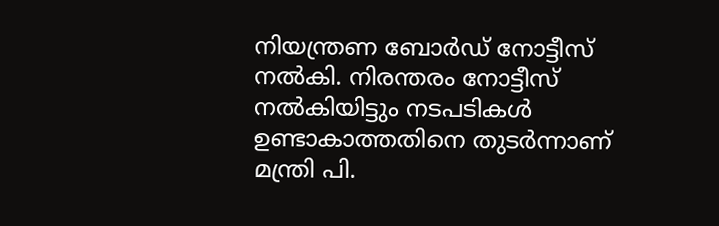നിയന്ത്രണ ബോര്‍ഡ്‌ നോട്ടീസ്‌ നല്‍കി. നിരന്തരം നോട്ടീസ്‌ നല്‍കിയിട്ടും നടപടികള്‍ ഉണ്ടാകാത്തതിനെ തുടര്‍ന്നാണ്‌ മന്ത്രി പി.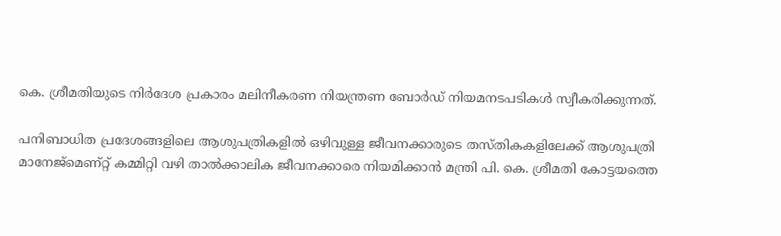കെ. ശ്രീമതിയുടെ നിര്‍ദേശ പ്രകാരം മലിനീകരണ നിയന്ത്രണ ബോര്‍ഡ്‌ നിയമനടപടികള്‍ സ്വീകരിക്കുന്നത്‌.

പനിബാധിത പ്രദേശങ്ങളിലെ ആശുപത്രികളില്‍ ഒഴിവുള്ള ജീവനക്കാരുടെ തസ്‌തികകളിലേക്ക്‌ ആശുപത്രി മാനേജ്മെണ്റ്റ്‌ കമ്മിറ്റി വഴി താല്‍ക്കാലിക ജീവനക്കാരെ നിയമിക്കാന്‍ മന്ത്രി പി. കെ. ശ്രീമതി കോട്ടയത്തെ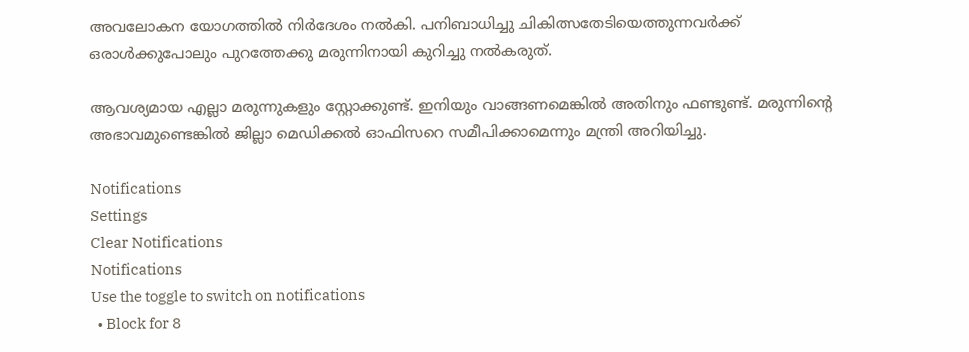അവലോകന യോഗത്തില്‍ നിര്‍ദേശം നല്‍കി. പനിബാധിച്ചു ചികിത്സതേടിയെത്തുന്നവര്‍ക്ക്‌ ഒരാള്‍ക്കുപോലും പുറത്തേക്കു മരുന്നിനായി കുറിച്ചു നല്‍കരുത്‌.

ആവശ്യമായ എല്ലാ മരുന്നുകളും സ്റ്റോക്കുണ്ട്‌. ഇനിയും വാങ്ങണമെങ്കില്‍ അതിനും ഫണ്ടുണ്ട്‌. മരുന്നിന്‍റെ അഭാവമുണ്ടെങ്കില്‍ ജില്ലാ മെഡിക്കല്‍ ഓഫിസറെ സമീപിക്കാമെന്നും മന്ത്രി അറിയിച്ചു.

Notifications
Settings
Clear Notifications
Notifications
Use the toggle to switch on notifications
  • Block for 8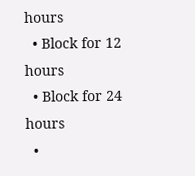hours
  • Block for 12 hours
  • Block for 24 hours
  •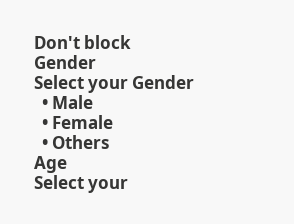Don't block
Gender
Select your Gender
  • Male
  • Female
  • Others
Age
Select your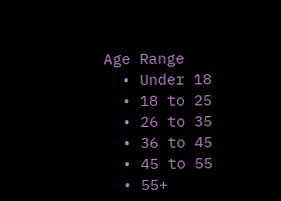Age Range
  • Under 18
  • 18 to 25
  • 26 to 35
  • 36 to 45
  • 45 to 55
  • 55+